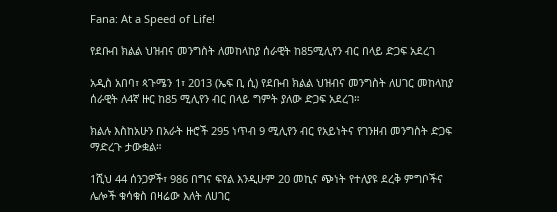Fana: At a Speed of Life!

የደቡብ ክልል ህዝብና መንግስት ለመከላከያ ሰራዊት ከ85ሚሊየን ብር በላይ ድጋፍ አደረገ

አዲስ አበባ፣ ጳጉሜን 1፣ 2013 (ኤፍ ቢ ሲ) የደቡብ ክልል ህዝብና መንግስት ለሀገር መከላከያ ሰራዊት ለ4ኛ ዙር ከ85 ሚሊየን ብር በላይ ግምት ያለው ድጋፍ አደረገ።

ክልሉ እስከአሁን በአራት ዙሮች 295 ነጥብ 9 ሚሊየን ብር የአይነትና የገንዘብ መንግስት ድጋፍ ማድረጉ ታውቋል።

1ሺህ 44 ሰንጋዎች፣ 986 በግና ፍየል እንዲሁም 20 መኪና ጭነት የተለያዩ ደረቅ ምግቦችና ሌሎች ቁሳቁስ በዛሬው እለት ለሀገር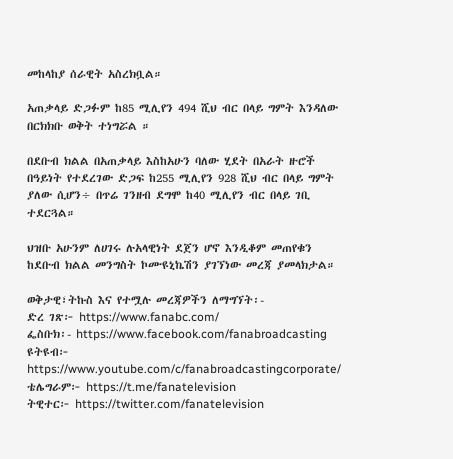መከላከያ ሰራዊት አስረክቧል።

አጠቃላይ ድጋፉም ከ85 ሚሊየን 494 ሺህ ብር በላይ ግምት እንዳለው በርክክቡ ወቅት ተነግሯል ።

በደቡብ ክልል በአጠቃላይ እስከአሁን ባለው ሂደት በአራት ዙሮች በዓይነት የተደረገው ድጋፍ ከ255 ሚሊየን 928 ሺህ ብር በላይ ግምት ያለው ሲሆን÷ በጥሬ ገንዘብ ደግሞ ከ40 ሚሊየን ብር በላይ ገቢ ተደርጓል።

ህዝቡ አሁንም ለሀገሩ ሉአላዊነት ደጀን ሆኖ እንዲቆም መጠየቁን ከደቡብ ክልል መንግስት ኮሙዩኒኬሽን ያገኘነው መረጃ ያመላክታል።

ወቅታዊ፣ትኩስ እና የተሟሉ መረጃዎችን ለማግኘት፡-
ድረ ገጽ፦ https://www.fanabc.com/
ፌስቡክ፡- https://www.facebook.com/fanabroadcasting
ዩትዩብ፦ https://www.youtube.com/c/fanabroadcastingcorporate/
ቴሌግራም፦ https://t.me/fanatelevision
ትዊተር፦ https://twitter.com/fanatelevision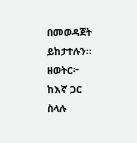በመወዳጀት ይከታተሉን፡፡
ዘወትር፦ ከእኛ ጋር ስላሉ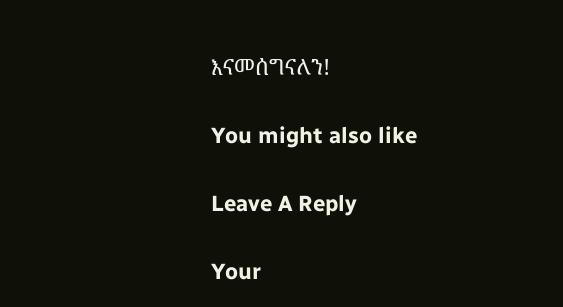እናመሰግናለን!

You might also like

Leave A Reply

Your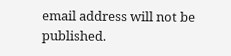email address will not be published.